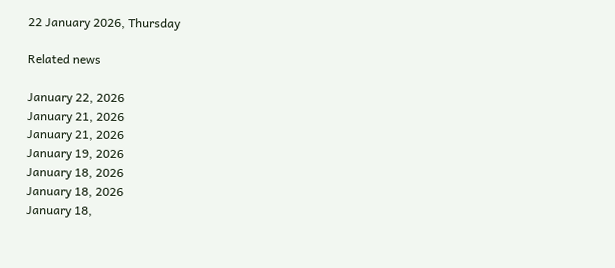22 January 2026, Thursday

Related news

January 22, 2026
January 21, 2026
January 21, 2026
January 19, 2026
January 18, 2026
January 18, 2026
January 18,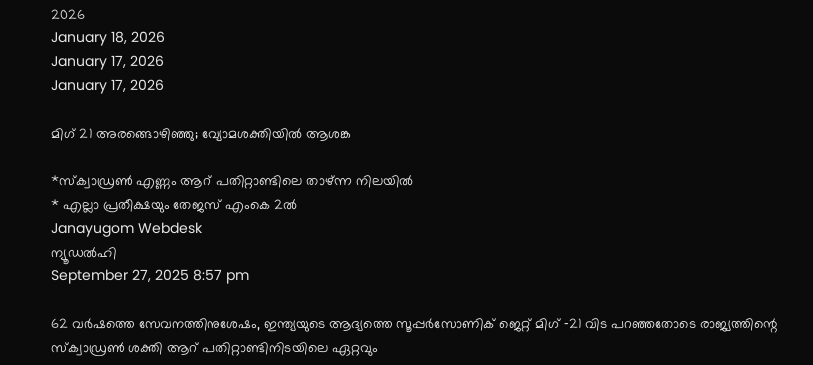2026
January 18, 2026
January 17, 2026
January 17, 2026

മിഗ് 21 അരങ്ങൊഴിഞ്ഞു; വ്യോമശക്തിയില്‍ ആശങ്ക

*സ്ക്വാഡ്രൺ എണ്ണം ആറ് പതിറ്റാണ്ടിലെ താഴ്ന്ന നിലയില്‍
* എല്ലാ പ്രതീക്ഷയും തേജസ് എംകെ 2ല്‍
Janayugom Webdesk
ന്യൂഡൽഹി
September 27, 2025 8:57 pm

62 വർഷത്തെ സേവനത്തിനുശേഷം, ഇന്ത്യയുടെ ആദ്യത്തെ സൂപ്പർസോണിക് ജെറ്റ് മിഗ് ‑21 വിട പറഞ്ഞതോടെ രാജ്യത്തിന്റെ സ്ക്വാഡ്രൺ ശക്തി ആറ് പതിറ്റാണ്ടിനിടയിലെ ഏറ്റവും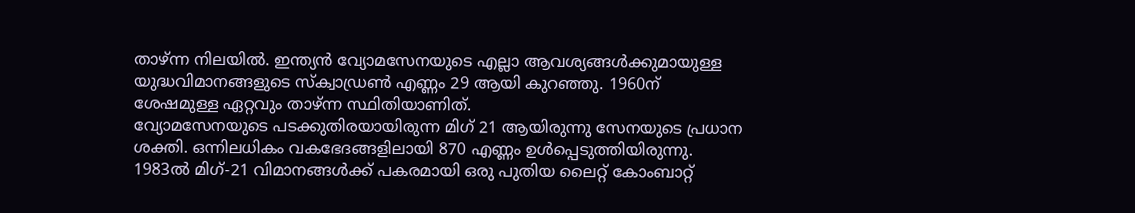താഴ്ന്ന നിലയില്‍. ഇന്ത്യൻ വ്യോമസേനയുടെ എല്ലാ ആവശ്യങ്ങൾക്കുമായുള്ള യുദ്ധവിമാനങ്ങളുടെ സ്ക്വാഡ്രൺ എണ്ണം 29 ആയി കുറഞ്ഞു. 1960ന് ശേഷമുള്ള ഏറ്റവും താഴ്ന്ന സ്ഥിതിയാണിത്.
വ്യോമസേനയുടെ പടക്കുതിരയായിരുന്ന മിഗ് 21 ആയിരുന്നു സേനയുടെ പ്രധാന ശക്തി. ഒന്നിലധികം വകഭേദങ്ങളിലായി 870 എണ്ണം ഉൾപ്പെടുത്തിയിരുന്നു. 1983ൽ മിഗ്-21 വിമാനങ്ങൾക്ക് പകരമായി ഒരു പുതിയ ലൈറ്റ് കോംബാറ്റ്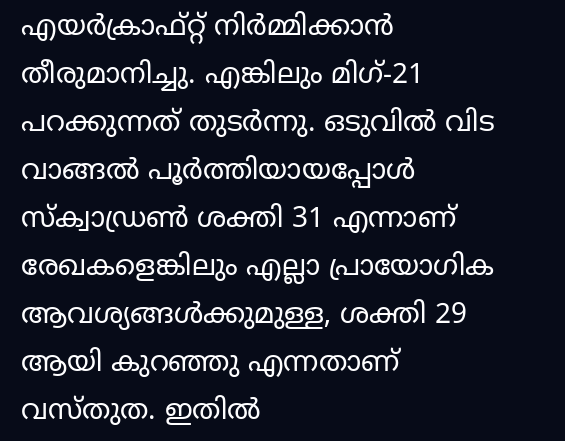എയർക്രാഫ്റ്റ് നിർമ്മിക്കാൻ തീരുമാനിച്ചു. എങ്കിലും മിഗ്-21 പറക്കുന്നത് തുടർന്നു. ഒടുവില്‍ വിട വാങ്ങല്‍ പൂര്‍ത്തിയായപ്പോള്‍ സ്ക്വാഡ്രൺ ശക്തി 31 എന്നാണ് രേഖകളെങ്കിലും എല്ലാ പ്രായോഗിക ആവശ്യങ്ങൾക്കുമുള്ള, ശക്തി 29 ആയി കുറഞ്ഞു എന്നതാണ് വസ്തുത. ഇതില്‍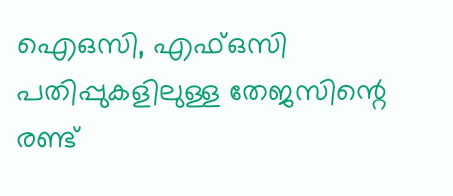എ‌െഒസി, എഫ്ഒസി പതിപ്പുകളിലുള്ള തേജസിന്റെ രണ്ട്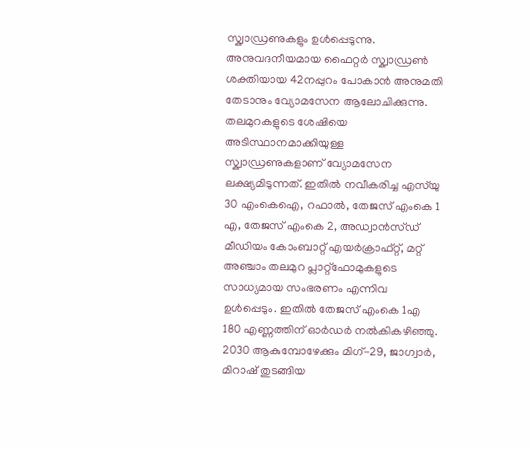സ്ക്വാഡ്രണുകളും ഉൾപ്പെടുന്നു.
അനുവദനീയമായ ഫൈറ്റർ സ്ക്വാഡ്രൺ ശക്തിയായ 42നപ്പുറം പോകാൻ അനുമതി തേടാനും വ്യോമസേന ആലോചിക്കുന്നു. തലമുറകളുടെ ശേഷിയെ അടിസ്ഥാനമാക്കിയുള്ള സ്ക്വാഡ്രണുകളാണ് വ്യോമസേന ലക്ഷ്യമിടുന്നത്. ഇതിൽ നവീകരിച്ച എസ്‌യു 30 എംകെഎ‌െ, റഫാൽ, തേജസ് എംകെ 1 എ, തേജസ് എംകെ 2, അഡ്വാൻസ്ഡ് മീഡിയം കോംബാറ്റ് എയർക്രാഫ്റ്റ്, മറ്റ് അഞ്ചാം തലമുറ പ്ലാറ്റ്‌ഫോമുകളുടെ സാധ്യമായ സംഭരണം എന്നിവ ഉൾപ്പെടും. ഇതില്‍ തേജസ് എംകെ 1എ 180 എണ്ണത്തിന് ഓര്‍ഡര്‍ നല്‍കികഴിഞ്ഞു.
2030 ആകുമ്പോഴേക്കും മിഗ്-29, ജാഗ്വാർ, മിറാഷ് തുടങ്ങിയ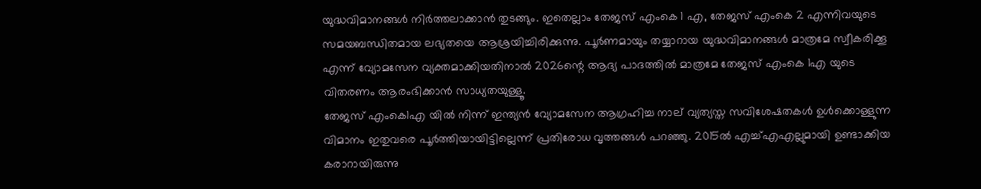യുദ്ധവിമാനങ്ങൾ നിർത്തലാക്കാൻ തുടങ്ങും. ഇതെല്ലാം തേജസ് എംകെ 1 എ, തേജസ് എംകെ 2 എന്നിവയുടെ സമയബന്ധിതമായ ലഭ്യതയെ ആശ്രയിച്ചിരിക്കുന്നു. പൂർണമായും തയ്യാറായ യുദ്ധവിമാനങ്ങൾ മാത്രമേ സ്വീകരിക്കൂ എന്ന് വ്യോമസേന വ്യക്തമാക്കിയതിനാൽ 2026ന്റെ ആദ്യ പാദത്തിൽ മാത്രമേ തേജസ് എംകെ 1എ യുടെ വിതരണം ആരംഭിക്കാൻ സാധ്യതയുള്ളൂ.
തേജസ് എംകെ1എ യിൽ നിന്ന് ഇന്ത്യൻ വ്യോമസേന ആഗ്രഹിച്ച നാല് വ്യത്യസ്ത സവിശേഷതകൾ ഉള്‍ക്കൊള്ളുന്ന വിമാനം ഇതുവരെ പൂർത്തിയായിട്ടില്ലെന്ന് പ്രതിരോധ വൃത്തങ്ങൾ പറഞ്ഞു. 2015ൽ എച്ച്എഎല്ലുമായി ഉണ്ടാക്കിയ കരാറായിരുന്നു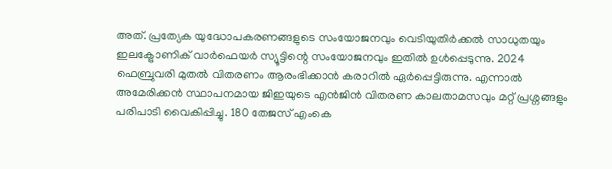അത്. പ്രത്യേക യുദ്ധോപകരണങ്ങളുടെ സംയോജനവും വെടിയുതിര്‍ക്കല്‍ സാധുതയും ഇലക്ട്രോണിക് വാർഫെയർ സ്യൂട്ടിന്റെ സംയോജനവും ഇതിൽ ഉൾപ്പെടുന്നു. 2024 ഫെബ്രുവരി മുതൽ വിതരണം ആരംഭിക്കാൻ കരാറിൽ ഏർപ്പെട്ടിരുന്നു. എന്നാൽ അമേരിക്കൻ സ്ഥാപനമായ ജിഇയുടെ എന്‍ജിൻ വിതരണ കാലതാമസവും മറ്റ് പ്രശ്നങ്ങളും പരിപാടി വൈകിപ്പിച്ചു. 180 തേജസ് എംകെ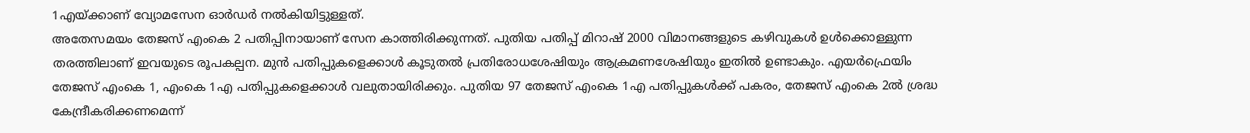1എയ്ക്കാണ് വ്യോമസേന ഓർഡർ നൽകിയിട്ടുള്ളത്.
അതേസമയം തേജസ് എംകെ 2 പതിപ്പിനായാണ് സേന കാത്തിരിക്കുന്നത്. പുതിയ പതിപ്പ് മിറാഷ് 2000 വിമാനങ്ങളുടെ കഴിവുകൾ ഉൾക്കൊള്ളുന്ന തരത്തിലാണ് ഇവയുടെ രൂപകല്പന. മുൻ പതിപ്പുകളെക്കാൾ കൂടുതൽ പ്രതിരോധശേഷിയും ആക്രമണശേഷിയും ഇതിൽ ഉണ്ടാകും. എയർഫ്രെയിം തേജസ് എംകെ 1, എംകെ 1എ പതിപ്പുകളെക്കാൾ വലുതായിരിക്കും. പുതിയ 97 തേജസ് എംകെ 1എ പതിപ്പുകൾക്ക് പകരം, തേജസ് എംകെ 2ൽ ശ്രദ്ധ കേന്ദ്രീകരിക്കണമെന്ന്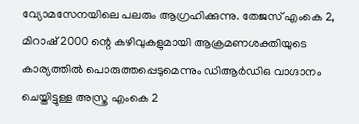വ്യോമസേനയിലെ പലരും ആഗ്രഹിക്കുന്നു. തേജസ് എംകെ 2, മിറാഷ് 2000 ന്റെ കഴിവുകളുമായി ആക്രമണശക്തിയുടെ കാര്യത്തിൽ പൊരുത്തപ്പെടുമെന്നും ഡിആര്‍ഡിഒ വാഗ്ദാനം ചെയ്തിട്ടുള്ള അസ്ത്ര എംകെ 2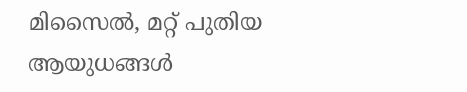മിസൈല്‍, മറ്റ് പുതിയ ആയുധങ്ങൾ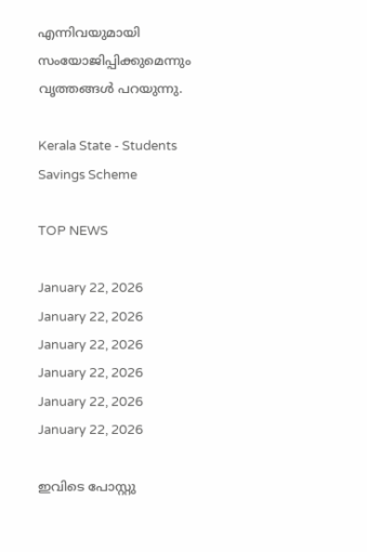എന്നിവയുമായി സംയോജിപ്പിക്കുമെന്നും വൃത്തങ്ങൾ പറയുന്നു.

Kerala State - Students Savings Scheme

TOP NEWS

January 22, 2026
January 22, 2026
January 22, 2026
January 22, 2026
January 22, 2026
January 22, 2026

ഇവിടെ പോസ്റ്റു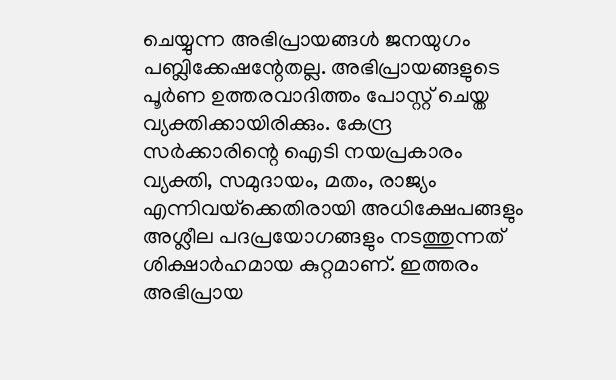ചെയ്യുന്ന അഭിപ്രായങ്ങള്‍ ജനയുഗം പബ്ലിക്കേഷന്റേതല്ല. അഭിപ്രായങ്ങളുടെ പൂര്‍ണ ഉത്തരവാദിത്തം പോസ്റ്റ് ചെയ്ത വ്യക്തിക്കായിരിക്കും. കേന്ദ്ര സര്‍ക്കാരിന്റെ ഐടി നയപ്രകാരം വ്യക്തി, സമുദായം, മതം, രാജ്യം എന്നിവയ്‌ക്കെതിരായി അധിക്ഷേപങ്ങളും അശ്ലീല പദപ്രയോഗങ്ങളും നടത്തുന്നത് ശിക്ഷാര്‍ഹമായ കുറ്റമാണ്. ഇത്തരം അഭിപ്രായ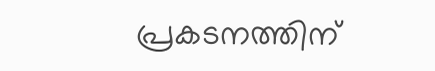പ്രകടനത്തിന്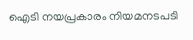ഐടി നയപ്രകാരം നിയമനടപടി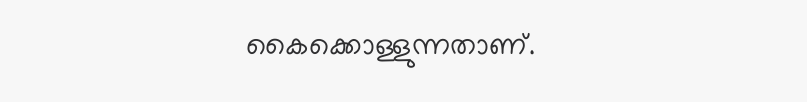കൈക്കൊള്ളുന്നതാണ്.